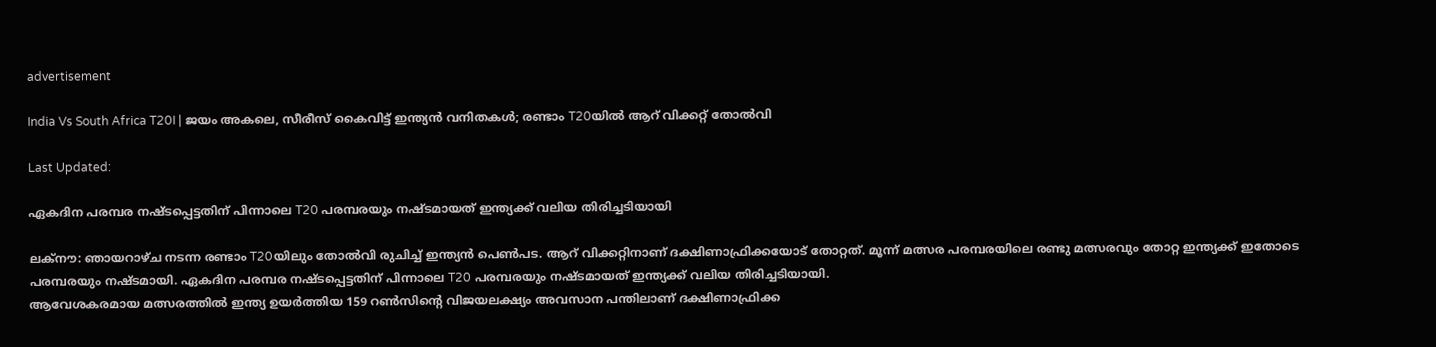advertisement

India Vs South Africa T20I | ജയം അകലെ, സീരീസ് കൈവിട്ട് ഇന്ത്യൻ വനിതകൾ; രണ്ടാം T20യിൽ ആറ് വിക്കറ്റ് തോൽവി

Last Updated:

ഏകദിന പരമ്പര നഷ്ടപ്പെട്ടതിന് പിന്നാലെ T20 പരമ്പരയും നഷ്ടമായത് ഇന്ത്യക്ക് വലിയ തിരിച്ചടിയായി

ലക്നൗ: ഞായറാഴ്ച നടന്ന രണ്ടാം T20യിലും തോൽവി രുചിച്ച് ഇന്ത്യൻ പെൺപട. ആറ് വിക്കറ്റിനാണ് ദക്ഷിണാഫ്രിക്കയോട് തോറ്റത്. മൂന്ന് മത്സര പരമ്പരയിലെ രണ്ടു മത്സരവും തോറ്റ ഇന്ത്യക്ക് ഇതോടെ പരമ്പരയും നഷ്ടമായി. ഏകദിന പരമ്പര നഷ്ടപ്പെട്ടതിന് പിന്നാലെ T20 പരമ്പരയും നഷ്ടമായത് ഇന്ത്യക്ക് വലിയ തിരിച്ചടിയായി.
ആവേശകരമായ മത്സരത്തിൽ ഇന്ത്യ ഉയർത്തിയ 159 റൺസിൻ്റെ വിജയലക്ഷ്യം അവസാന പന്തിലാണ് ദക്ഷിണാഫ്രിക്ക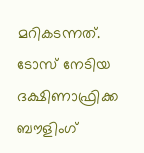മറികടന്നത്. ടോസ് നേടിയ ദക്ഷിണാഫ്രിക്ക ബൗളിംഗ്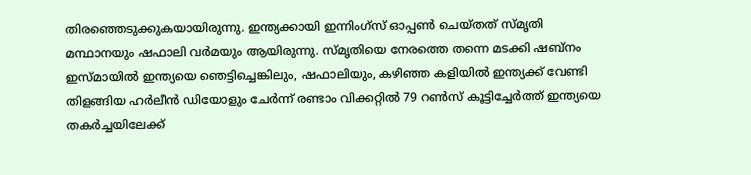തിരഞ്ഞെടുക്കുകയായിരുന്നു. ഇന്ത്യക്കായി ഇന്നിംഗ്സ് ഓപ്പൺ ചെയ്തത് സ്മൃതി മന്ഥാനയും ഷഫാലി വർമയും ആയിരുന്നു. സ്മൃതിയെ നേരത്തെ തന്നെ മടക്കി ഷബ്‌നം ഇസ്മായിൽ ഇന്ത്യയെ ഞെട്ടിച്ചെങ്കിലും, ഷഫാലിയും, കഴിഞ്ഞ കളിയിൽ ഇന്ത്യക്ക് വേണ്ടി തിളങ്ങിയ ഹർലീൻ ഡിയോളും ചേർന്ന് രണ്ടാം വിക്കറ്റിൽ 79 റൺസ് കൂട്ടിച്ചേർത്ത് ഇന്ത്യയെ തകർച്ചയിലേക്ക്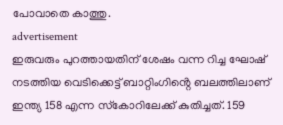പോവാതെ കാത്തു.
advertisement
ഇരുവരും പുറത്തായതിന് ശേഷം വന്ന റിച്ച ഘോഷ് നടത്തിയ വെടിക്കെട്ട് ബാറ്റിംഗിൻ്റെ ബലത്തിലാണ് ഇന്ത്യ 158 എന്ന സ്‌കോറിലേക്ക് കുതിച്ചത്. 159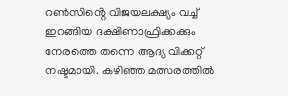റൺസിൻ്റെ വിജയലക്ഷ്യം വച്ച് ഇറങ്ങിയ ദക്ഷിണാഫ്രിക്കക്കും നേരത്തെ തന്നെ ആദ്യ വിക്കറ്റ് നഷ്ടമായി. കഴിഞ്ഞ മത്സരത്തിൽ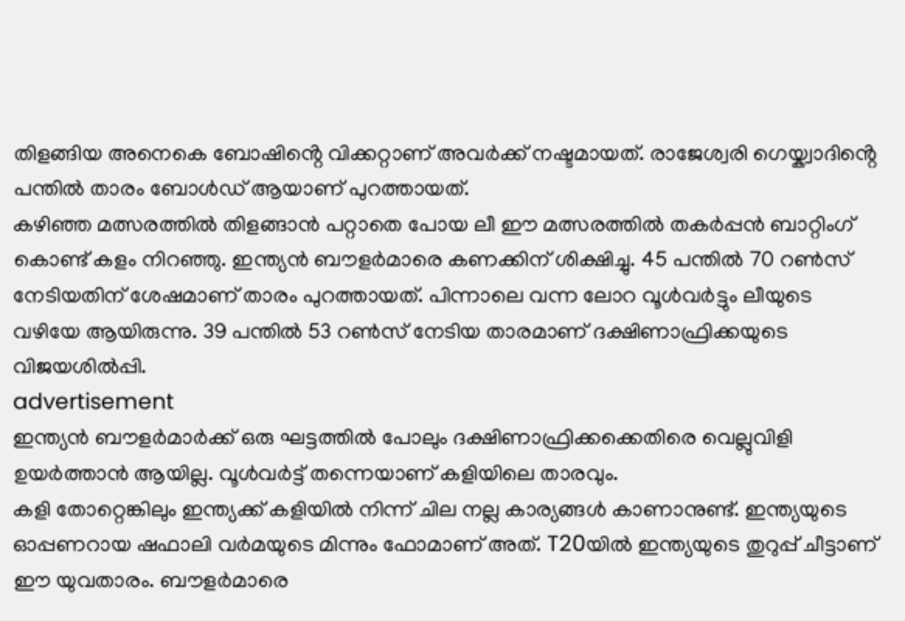തിളങ്ങിയ അനെകെ ബോഷിൻ്റെ വിക്കറ്റാണ് അവർക്ക് നഷ്ടമായത്. രാജേശ്വരി ഗെയ്ക്വാദിൻ്റെ പന്തിൽ താരം ബോൾഡ് ആയാണ് പുറത്തായത്.
കഴിഞ്ഞ മത്സരത്തിൽ തിളങ്ങാൻ പറ്റാതെ പോയ ലീ ഈ മത്സരത്തിൽ തകർപ്പൻ ബാറ്റിംഗ് കൊണ്ട് കളം നിറഞ്ഞു. ഇന്ത്യൻ ബൗളർമാരെ കണക്കിന് ശിക്ഷിച്ചു. 45 പന്തിൽ 70 റൺസ് നേടിയതിന് ശേഷമാണ് താരം പുറത്തായത്. പിന്നാലെ വന്ന ലോറ വൂൾവർട്ടും ലീയുടെ വഴിയേ ആയിരുന്നു. 39 പന്തിൽ 53 റൺസ് നേടിയ താരമാണ് ദക്ഷിണാഫ്രിക്കയുടെ വിജയശിൽപ്പി.
advertisement
ഇന്ത്യൻ ബൗളർമാർക്ക് ഒരു ഘട്ടത്തിൽ പോലും ദക്ഷിണാഫ്രിക്കക്കെതിരെ വെല്ലുവിളി ഉയർത്താൻ ആയില്ല. വൂൾവർട്ട് തന്നെയാണ് കളിയിലെ താരവും.
കളി തോറ്റെങ്കിലും ഇന്ത്യക്ക് കളിയിൽ നിന്ന് ചില നല്ല കാര്യങ്ങൾ കാണാനുണ്ട്. ഇന്ത്യയുടെ ഓപ്പണറായ ഷഫാലി വർമയുടെ മിന്നും ഫോമാണ് അത്. T20യിൽ ഇന്ത്യയുടെ തുറുപ്പ് ചീട്ടാണ് ഈ യുവതാരം. ബൗളർമാരെ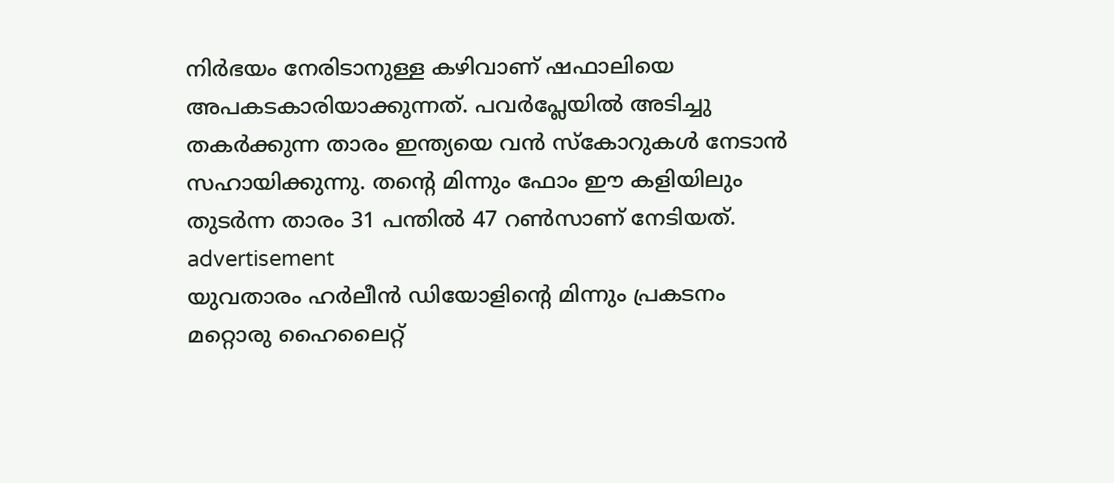നിർഭയം നേരിടാനുള്ള കഴിവാണ് ഷഫാലിയെ അപകടകാരിയാക്കുന്നത്. പവർപ്ലേയിൽ അടിച്ചു തകർക്കുന്ന താരം ഇന്ത്യയെ വൻ സ്കോറുകൾ നേടാൻ സഹായിക്കുന്നു. തൻ്റെ മിന്നും ഫോം ഈ കളിയിലും തുടർന്ന താരം 31 പന്തിൽ 47 റൺസാണ് നേടിയത്.
advertisement
യുവതാരം ഹർലീൻ ഡിയോളിൻ്റെ മിന്നും പ്രകടനം മറ്റൊരു ഹൈലൈറ്റ്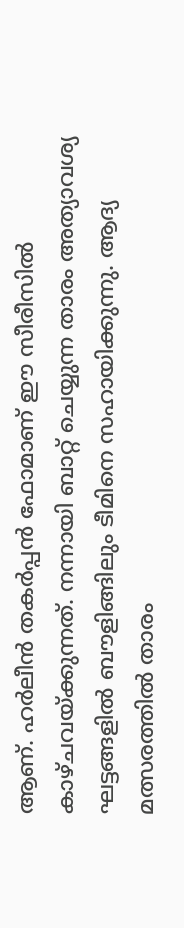ആണ്. ഹർലീൻ തകർപ്പൻ ഫോമാണ് ഈ സീരീസിൽ കാഴ്ചവയ്ക്കുന്നത്. നന്നായി ബാറ്റ് ചെയ്യുന്ന താരം അത്യാവശ്യ ഘട്ടങ്ങളിൽ ബൗളിങ്ങിലും ടീമിനെ സഹായിക്കുന്നു. ആദ്യ മത്സരത്തിൽ താരം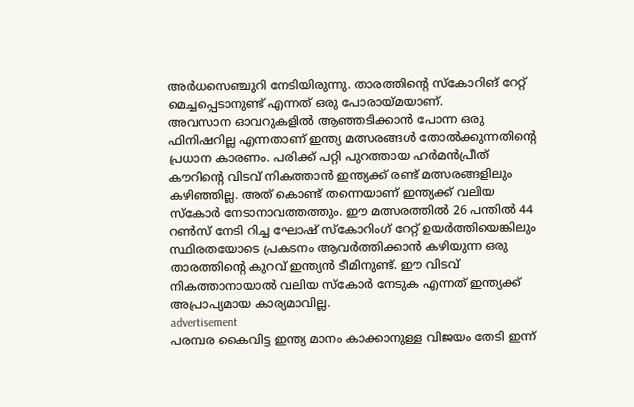അർധസെഞ്ചുറി നേടിയിരുന്നു. താരത്തിൻ്റെ സ്കോറിങ് റേറ്റ് മെച്ചപ്പെടാനുണ്ട് എന്നത് ഒരു പോരായ്മയാണ്.
അവസാന ഓവറുകളിൽ ആഞ്ഞടിക്കാൻ പോന്ന ഒരു ഫിനിഷറില്ല എന്നതാണ് ഇന്ത്യ മത്സരങ്ങൾ തോൽക്കുന്നതിന്റെ പ്രധാന കാരണം. പരിക്ക് പറ്റി പുറത്തായ ഹർമൻപ്രീത് കൗറിൻ്റെ വിടവ് നികത്താൻ ഇന്ത്യക്ക് രണ്ട് മത്സരങ്ങളിലും കഴിഞ്ഞില്ല. അത് കൊണ്ട് തന്നെയാണ് ഇന്ത്യക്ക് വലിയ സ്കോർ നേടാനാവത്തത്തും. ഈ മത്സരത്തിൽ 26 പന്തിൽ 44 റൺസ് നേടി റിച്ച ഘോഷ് സ്കോറിംഗ് റേറ്റ് ഉയർത്തിയെങ്കിലും സ്ഥിരതയോടെ പ്രകടനം ആവർത്തിക്കാൻ കഴിയുന്ന ഒരു താരത്തിൻ്റെ കുറവ് ഇന്ത്യൻ ടീമിനുണ്ട്. ഈ വിടവ് നികത്താനായാൽ വലിയ സ്കോർ നേടുക എന്നത് ഇന്ത്യക്ക് അപ്രാപ്യമായ കാര്യമാവില്ല.
advertisement
പരമ്പര കൈവിട്ട ഇന്ത്യ മാനം കാക്കാനുള്ള വിജയം തേടി ഇന്ന്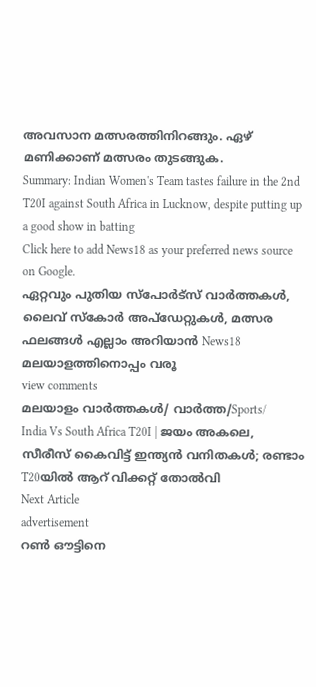അവസാന മത്സരത്തിനിറങ്ങും. ഏഴ് മണിക്കാണ് മത്സരം തുടങ്ങുക.
Summary: Indian Women's Team tastes failure in the 2nd T20I against South Africa in Lucknow, despite putting up a good show in batting
Click here to add News18 as your preferred news source on Google.
ഏറ്റവും പുതിയ സ്പോർട്സ് വാർത്തകൾ, ലൈവ് സ്കോർ അപ്ഡേറ്റുകൾ, മത്സര ഫലങ്ങൾ എല്ലാം അറിയാൻ News18 മലയാളത്തിനൊപ്പം വരൂ
view comments
മലയാളം വാർത്തകൾ/ വാർത്ത/Sports/
India Vs South Africa T20I | ജയം അകലെ, സീരീസ് കൈവിട്ട് ഇന്ത്യൻ വനിതകൾ; രണ്ടാം T20യിൽ ആറ് വിക്കറ്റ് തോൽവി
Next Article
advertisement
റൺ ഔട്ടിനെ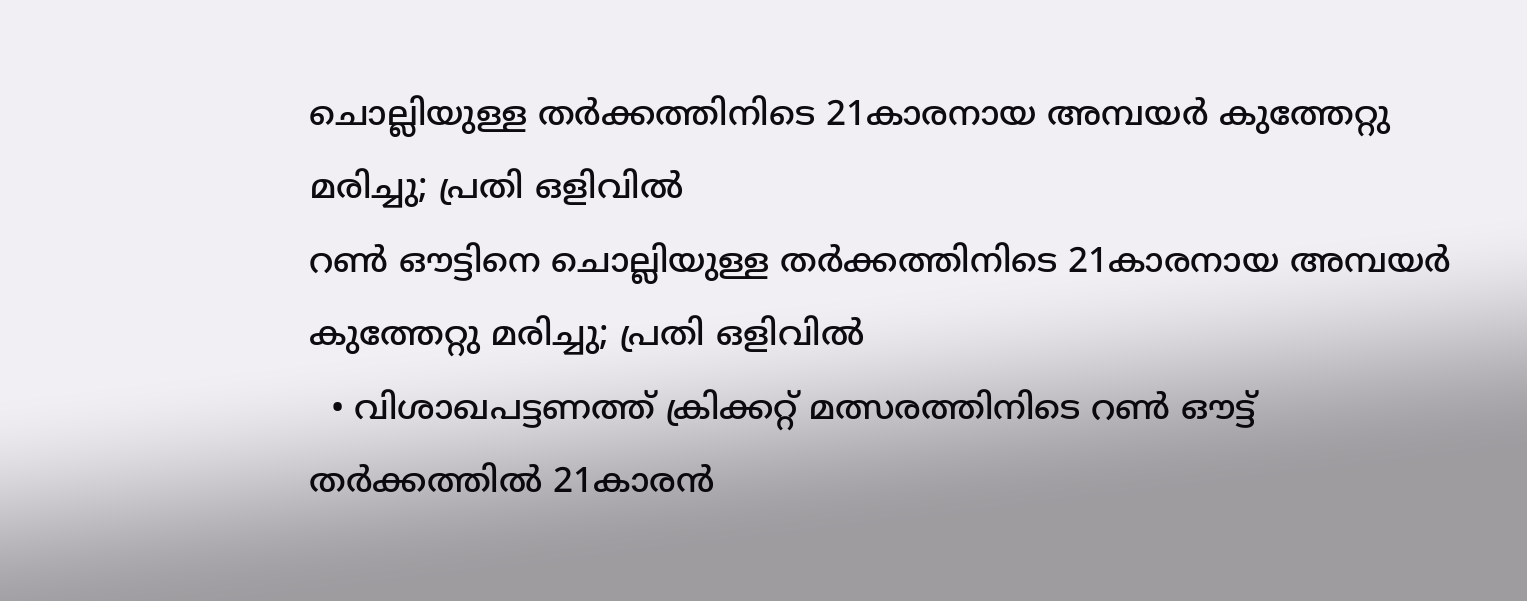ചൊല്ലിയുള്ള തർക്കത്തിനിടെ 21കാരനായ അമ്പയർ കുത്തേറ്റു മരിച്ചു; പ്രതി ഒളിവിൽ
റൺ ഔട്ടിനെ ചൊല്ലിയുള്ള തർക്കത്തിനിടെ 21കാരനായ അമ്പയർ കുത്തേറ്റു മരിച്ചു; പ്രതി ഒളിവിൽ
  • വിശാഖപട്ടണത്ത് ക്രിക്കറ്റ് മത്സരത്തിനിടെ റൺ ഔട്ട് തർക്കത്തിൽ 21കാരൻ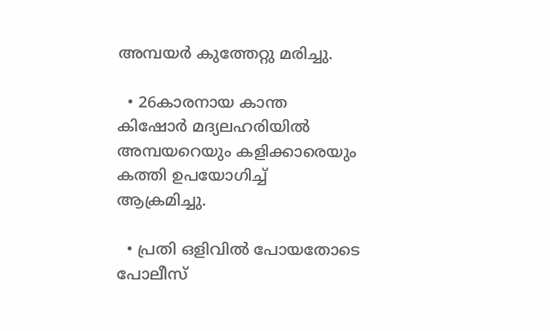അമ്പയർ കുത്തേറ്റു മരിച്ചു.

  • 26കാരനായ കാന്ത കിഷോർ മദ്യലഹരിയിൽ അമ്പയറെയും കളിക്കാരെയും കത്തി ഉപയോഗിച്ച് ആക്രമിച്ചു.

  • പ്രതി ഒളിവിൽ പോയതോടെ പോലീസ്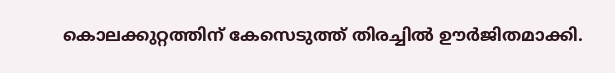കൊലക്കുറ്റത്തിന് കേസെടുത്ത് തിരച്ചിൽ ഊർജിതമാക്കി.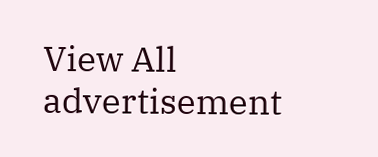View All
advertisement